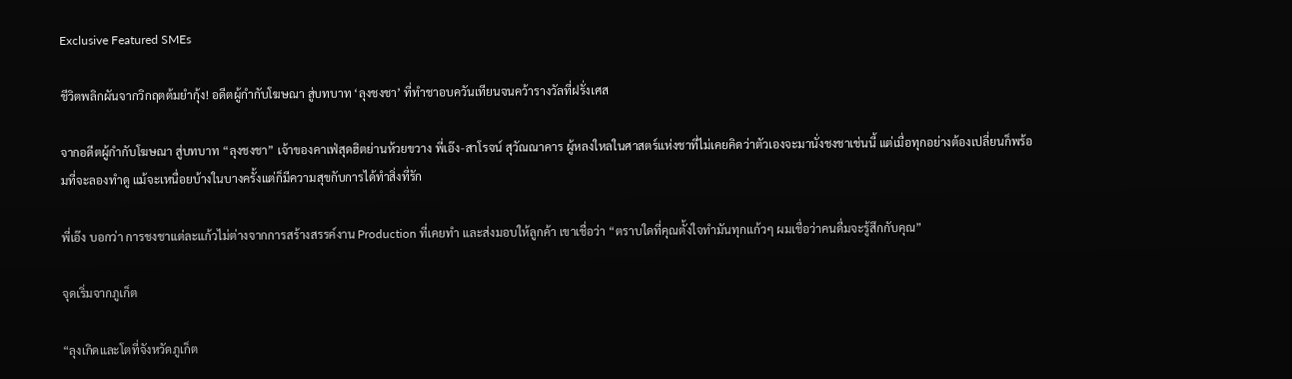Exclusive Featured SMEs

ชีวิตพลิกผันจากวิกฤตต้มยำกุ้ง! อดีตผู้กำกับโฆษณา สู่บทบาท ‘ลุงชงชา’ ที่ทำชาอบควันเทียนจนคว้ารางวัลที่ฝรั่งเศส

จากอดีตผู้กำกับโฆษณา สู่บทบาท “ลุงชงชา” เจ้าของคาเฟ่สุดฮิตย่านห้วยขวาง พี่เอ๊ง-สาโรจน์ สุวัณณาคาร ผู้หลงใหลในศาสตร์แห่งชาที่ไม่เคยคิดว่าตัวเองจะมานั่งชงชาเช่นนี้ แต่เมื่อทุกอย่างต้องเปลี่ยนก็พร้อมที่จะลองทำดู แม้จะเหนื่อยบ้างในบางครั้งแต่ก็มีความสุขกับการได้ทำสิ่งที่รัก

พี่เอ๊ง บอกว่า การชงชาแต่ละแก้วไม่ต่างจากการสร้างสรรค์งาน Production ที่เคยทำ และส่งมอบให้ลูกค้า เขาเชื่อว่า “ตราบใดที่คุณตั้งใจทำมันทุกแก้วๆ ผมเชื่อว่าคนดื่มจะรู้สึกกับคุณ”

จุดเริ่มจากภูเก็ต

“ลุงเกิดและโตที่จังหวัดภูเก็ต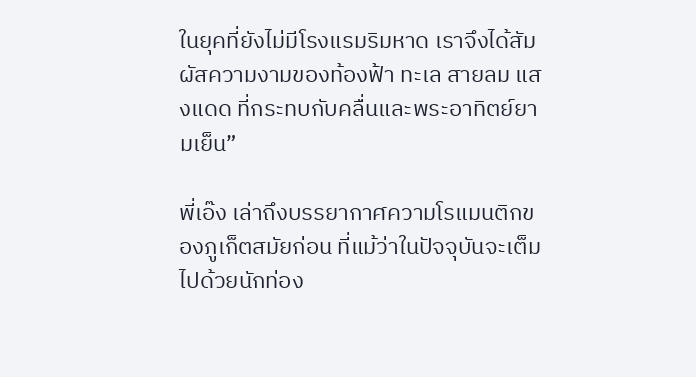ในยุคที่ยังไม่มีโรงแรมริมหาด เราจึงได้สัมผัสความงามของท้องฟ้า ทะเล สายลม แสงแดด ที่กระทบกับคลื่นและพระอาทิตย์ยามเย็น”

พี่เอ๊ง เล่าถึงบรรยากาศความโรแมนติกของภูเก็ตสมัยก่อน ที่แม้ว่าในปัจจุบันจะเต็มไปด้วยนักท่อง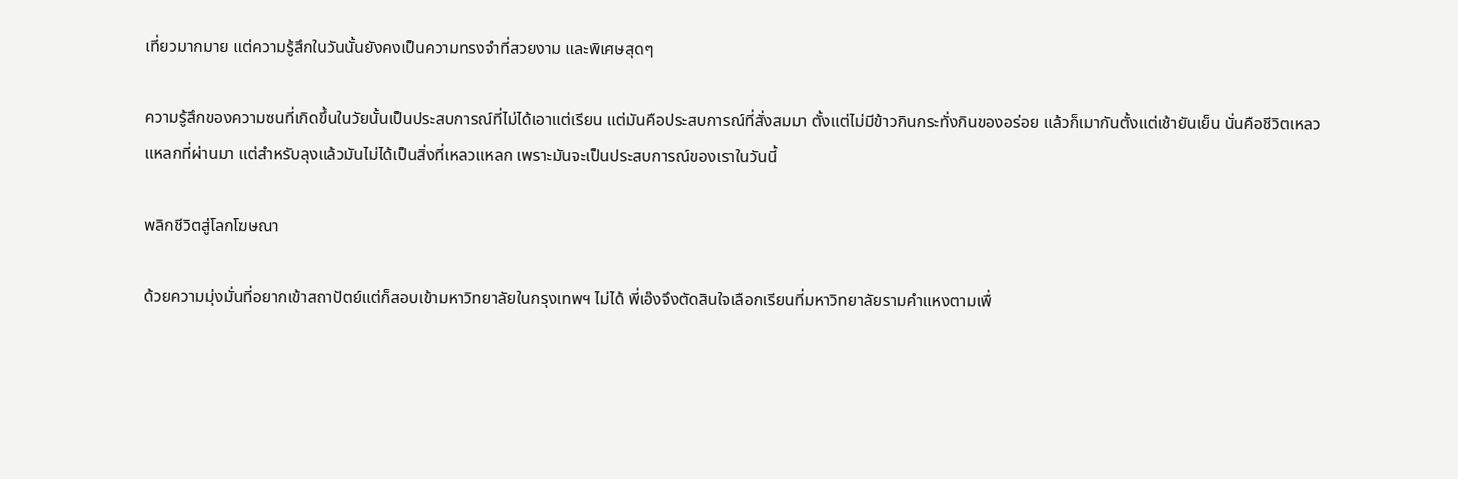เที่ยวมากมาย แต่ความรู้สึกในวันนั้นยังคงเป็นความทรงจำที่สวยงาม และพิเศษสุดๆ

ความรู้สึกของความซนที่เกิดขึ้นในวัยนั้นเป็นประสบการณ์ที่ไม่ได้เอาแต่เรียน แต่มันคือประสบการณ์ที่สั่งสมมา ตั้งแต่ไม่มีข้าวกินกระทั่งกินของอร่อย แล้วก็เมากันตั้งแต่เช้ายันเย็น นั่นคือชีวิตเหลวแหลกที่ผ่านมา แต่สำหรับลุงแล้วมันไม่ได้เป็นสิ่งที่เหลวแหลก เพราะมันจะเป็นประสบการณ์ของเราในวันนี้

พลิกชีวิตสู่โลกโฆษณา

ด้วยความมุ่งมั่นที่อยากเข้าสถาปัตย์แต่ก็สอบเข้ามหาวิทยาลัยในกรุงเทพฯ ไม่ได้ พี่เอ๊งจึงตัดสินใจเลือกเรียนที่มหาวิทยาลัยรามคำแหงตามเพื่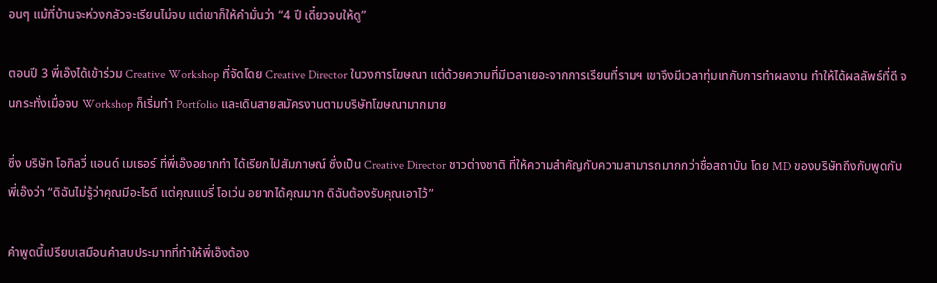อนๆ แม้ที่บ้านจะห่วงกลัวจะเรียนไม่จบ แต่เขาก็ให้คำมั่นว่า “4 ปี เดี๋ยวจบให้ดู”

ตอนปี 3 พี่เอ๊งได้เข้าร่วม Creative Workshop ที่จัดโดย Creative Director ในวงการโฆษณา แต่ด้วยความที่มีเวลาเยอะจากการเรียนที่รามฯ เขาจึงมีเวลาทุ่มเทกับการทำผลงาน ทำให้ได้ผลลัพธ์ที่ดี จนกระทั่งเมื่อจบ Workshop ก็เริ่มทำ Portfolio และเดินสายสมัครงานตามบริษัทโฆษณามากมาย

ซึ่ง บริษัท โอกิลวี่ แอนด์ เมเธอร์ ที่พี่เอ๊งอยากทำ ได้เรียกไปสัมภาษณ์ ซึ่งเป็น Creative Director ชาวต่างชาติ ที่ให้ความสำคัญกับความสามารถมากกว่าชื่อสถาบัน โดย MD ของบริษัทถึงกับพูดกับพี่เอ๊งว่า “ดิฉันไม่รู้ว่าคุณมีอะไรดี แต่คุณแบรี่ โอเว่น อยากได้คุณมาก ดิฉันต้องรับคุณเอาไว้”

คำพูดนี้เปรียบเสมือนคำสบประมาทที่ทำให้พี่เอ๊งต้อง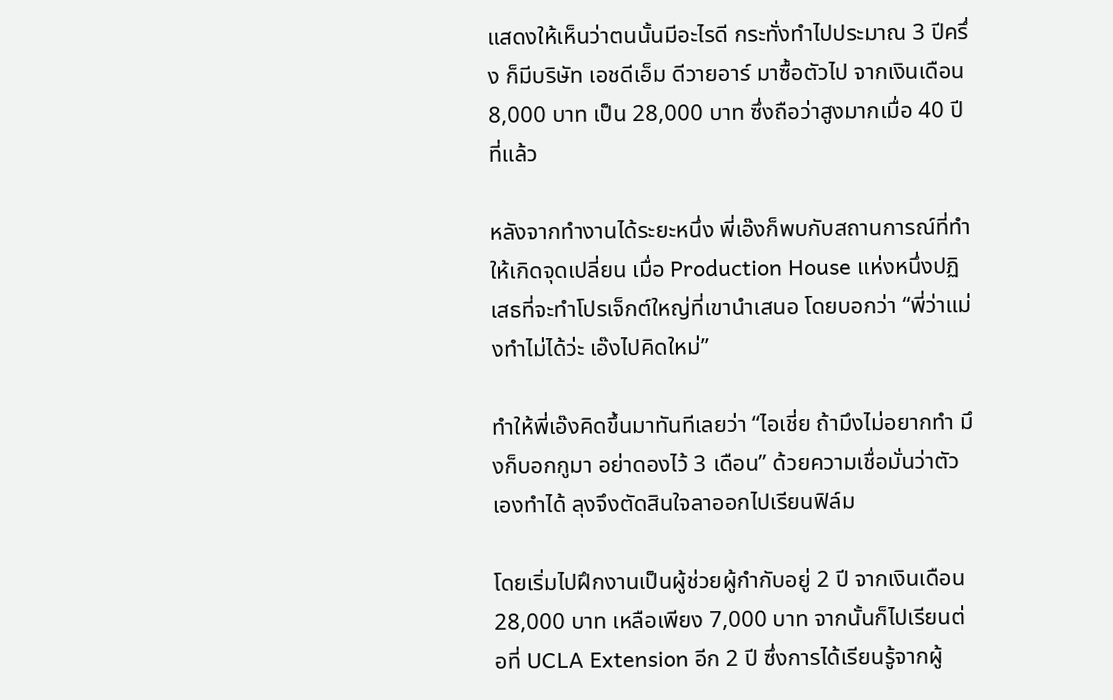แสดงให้เห็นว่าตนนั้นมีอะไรดี กระทั่งทำไปประมาณ 3 ปีครึ่ง ก็มีบริษัท เอชดีเอ็ม ดีวายอาร์ มาซื้อตัวไป จากเงินเดือน 8,000 บาท เป็น 28,000 บาท ซึ่งถือว่าสูงมากเมื่อ 40 ปีที่แล้ว

หลังจากทำงานได้ระยะหนึ่ง พี่เอ๊งก็พบกับสถานการณ์ที่ทำให้เกิดจุดเปลี่ยน เมื่อ Production House แห่งหนึ่งปฏิเสธที่จะทำโปรเจ็กต์ใหญ่ที่เขานำเสนอ โดยบอกว่า “พี่ว่าแม่งทำไม่ได้ว่ะ เอ๊งไปคิดใหม่”

ทำให้พี่เอ๊งคิดขึ้นมาทันทีเลยว่า “ไอเชี่ย ถ้ามึงไม่อยากทำ มึงก็บอกกูมา อย่าดองไว้ 3 เดือน” ด้วยความเชื่อมั่นว่าตัวเองทำได้ ลุงจึงตัดสินใจลาออกไปเรียนฟิล์ม

โดยเริ่มไปฝึกงานเป็นผู้ช่วยผู้กำกับอยู่ 2 ปี จากเงินเดือน 28,000 บาท เหลือเพียง 7,000 บาท จากนั้นก็ไปเรียนต่อที่ UCLA Extension อีก 2 ปี ซึ่งการได้เรียนรู้จากผู้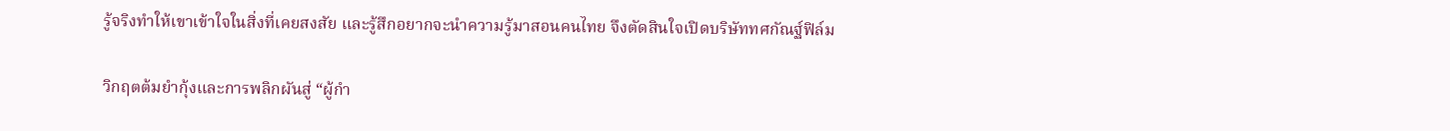รู้จริงทำให้เขาเข้าใจในสิ่งที่เคยสงสัย และรู้สึกอยากจะนำความรู้มาสอนคนไทย จึงตัดสินใจเปิดบริษัททศกัณฐ์ฟิล์ม

วิกฤตต้มยำกุ้งและการพลิกผันสู่ “ผู้กำ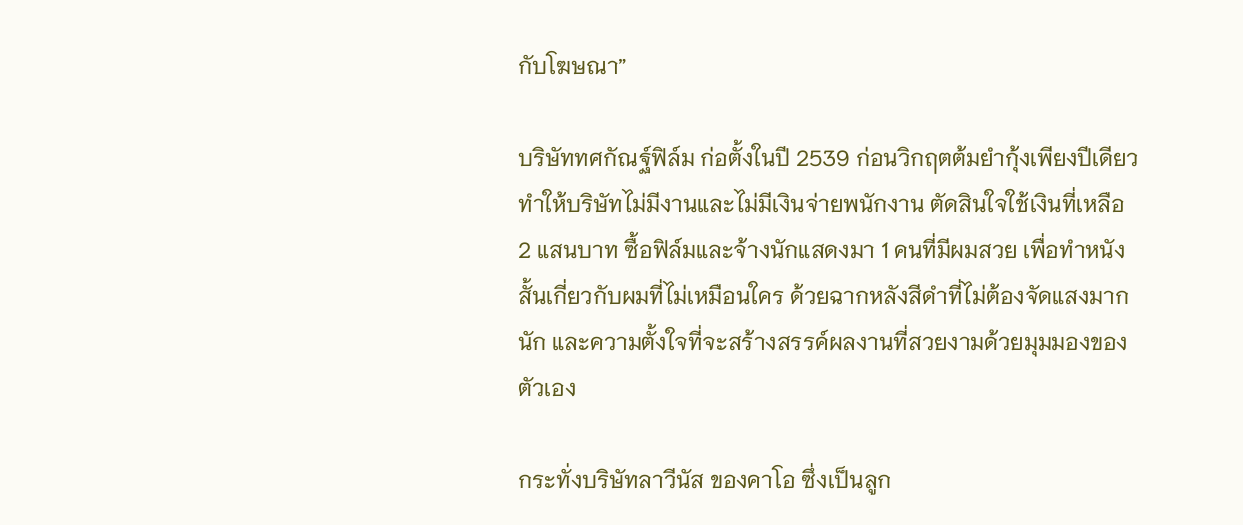กับโฆษณา”

บริษัททศกัณฐ์ฟิล์ม ก่อตั้งในปี 2539 ก่อนวิกฤตต้มยำกุ้งเพียงปีเดียว ทำให้บริษัทไม่มีงานและไม่มีเงินจ่ายพนักงาน ตัดสินใจใช้เงินที่เหลือ 2 แสนบาท ซื้อฟิล์มและจ้างนักแสดงมา 1 คนที่มีผมสวย เพื่อทำหนังสั้นเกี่ยวกับผมที่ไม่เหมือนใคร ด้วยฉากหลังสีดำที่ไม่ต้องจัดแสงมากนัก และความตั้งใจที่จะสร้างสรรค์ผลงานที่สวยงามด้วยมุมมองของตัวเอง

กระทั่งบริษัทลาวีนัส ของคาโอ ซึ่งเป็นลูก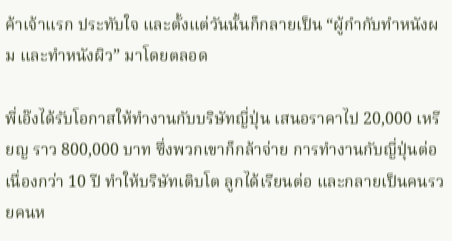ค้าเจ้าแรก ประทับใจ และตั้งแต่วันนั้นก็กลายเป็น “ผู้กำกับทำหนังผม และทำหนังผิว” มาโดยตลอด

พี่เอ๊งได้รับโอกาสให้ทำงานกับบริษัทญี่ปุ่น เสนอราคาไป 20,000 เหรียญ ราว 800,000 บาท ซึ่งพวกเขาก็กล้าจ่าย การทำงานกับญี่ปุ่นต่อเนื่องกว่า 10 ปี ทำให้บริษัทเติบโต ลูกได้เรียนต่อ และกลายเป็นคนรวยคนห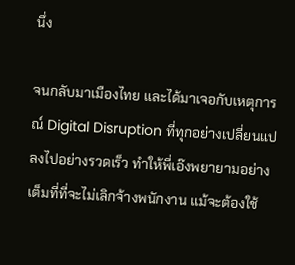นึ่ง

จนกลับมาเมืองไทย และได้มาเจอกับเหตุการณ์ Digital Disruption ที่ทุกอย่างเปลี่ยนแปลงไปอย่างรวดเร็ว ทำให้พี่เอ๊งพยายามอย่างเต็มที่ที่จะไม่เลิกจ้างพนักงาน แม้จะต้องใช้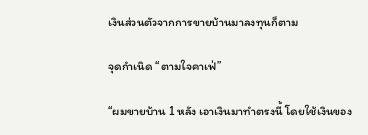เงินส่วนตัวจากการขายบ้านมาลงทุนก็ตาม

จุดกำเนิด “ตามใจคาเฟ่”

“ผมขายบ้าน 1 หลัง เอาเงินมาทำตรงนี้ โดยใช้เงินของ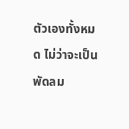ตัวเองทั้งหมด ไม่ว่าจะเป็น พัดลม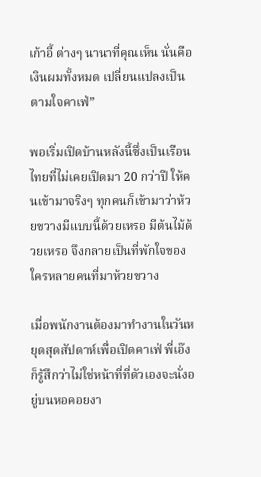เก้าอี้ ต่างๆ นานาที่คุณเห็น นั่นคือเงินผมทั้งหมด เปลี่ยนแปลงเป็นตามใจคาเฟ่”

พอเริ่มเปิดบ้านหลังนี้ซึ่งเป็นเรือนไทยที่ไม่เคยเปิดมา 20 กว่าปี ให้คนเข้ามาจริงๆ ทุกคนก็เข้ามาว่าห้วยขวางมีแบบนี้ด้วยเหรอ มีต้นไม้ด้วยเหรอ จึงกลายเป็นที่พักใจของใครหลายคนที่มาห้วยขวาง

เมื่อพนักงานต้องมาทำงานในวันหยุดสุดสัปดาห์เพื่อเปิดคาเฟ่ พี่เอ๊งก็รู้สึกว่าไม่ใช่หน้าที่ที่ตัวเองจะนั่งอยู่บนหอคอยงา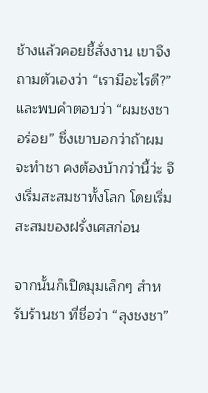ช้างแล้วคอยชี้สั่งงาน เขาจึงถามตัวเองว่า “เรามีอะไรดี?” และพบคำตอบว่า “ผมชงชาอร่อย” ซึ่งเขาบอกว่าถ้าผมจะทำชา คงต้องบ้ากว่านี้ว่ะ จึงเริ่มสะสมชาทั้งโลก โดยเริ่มสะสมของฝรั่งเศสก่อน

จากนั้นก็เปิดมุมเล็กๆ สำหรับร้านชา ที่ชื่อว่า “ลุงชงชา”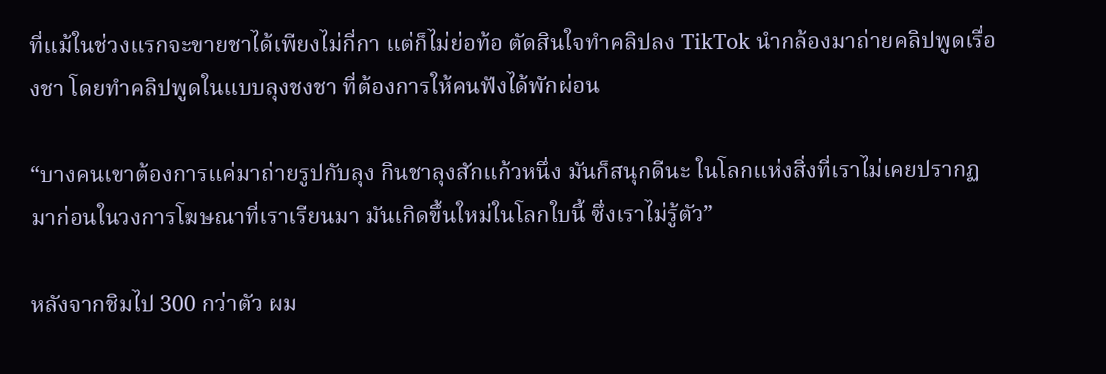ที่แม้ในช่วงแรกจะขายชาได้เพียงไม่กี่กา แต่ก็ไม่ย่อท้อ ตัดสินใจทำคลิปลง TikTok นำกล้องมาถ่ายคลิปพูดเรื่องชา โดยทำคลิปพูดในแบบลุงชงชา ที่ต้องการให้คนฟังได้พักผ่อน

“บางคนเขาต้องการแค่มาถ่ายรูปกับลุง กินชาลุงสักแก้วหนึ่ง มันก็สนุกดีนะ ในโลกแห่งสิ่งที่เราไม่เคยปรากฏมาก่อนในวงการโฆษณาที่เราเรียนมา มันเกิดขึ้นใหม่ในโลกใบนี้ ซึ่งเราไม่รู้ตัว”

หลังจากชิมไป 300 กว่าตัว ผม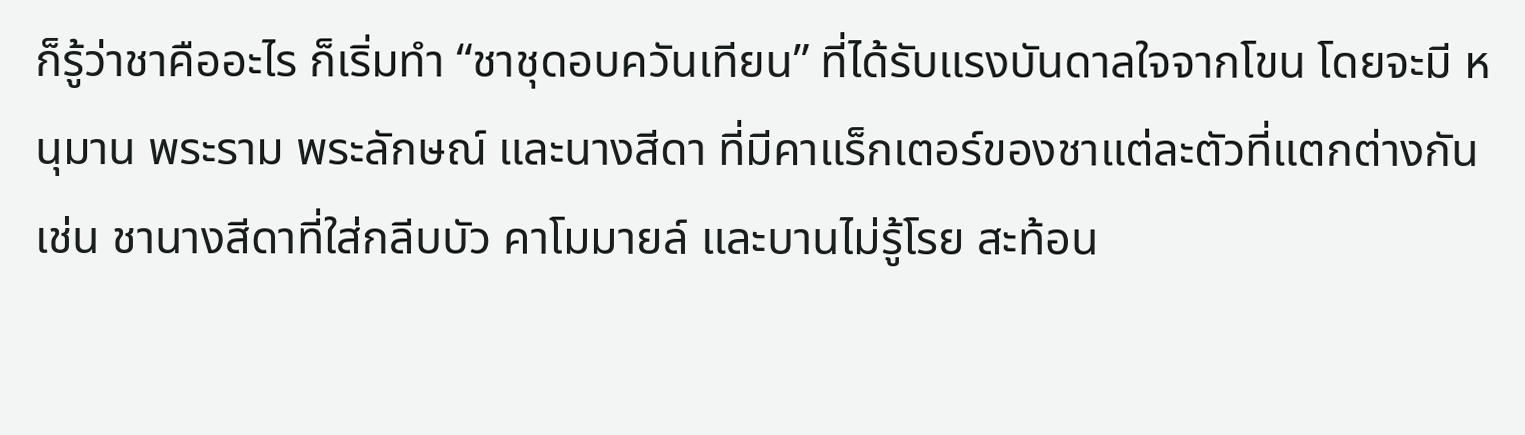ก็รู้ว่าชาคืออะไร ก็เริ่มทำ “ชาชุดอบควันเทียน” ที่ได้รับแรงบันดาลใจจากโขน โดยจะมี หนุมาน พระราม พระลักษณ์ และนางสีดา ที่มีคาแร็กเตอร์ของชาแต่ละตัวที่แตกต่างกัน เช่น ชานางสีดาที่ใส่กลีบบัว คาโมมายล์ และบานไม่รู้โรย สะท้อน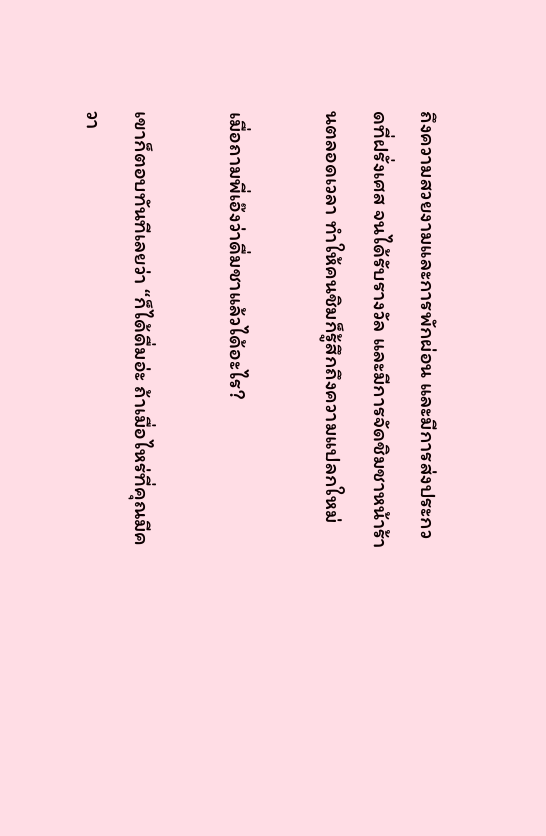ถึงความสวยงามและการพักผ่อน และมีการส่งประกวดที่ฝรั่งเศส จนได้รับรางวัล และมีการจัดชิมชาหน้าร้านตลอดเวลา ทำให้คนชิมก็รู้สึกถึงความแปลกใหม่

เมื่อถามพี่เอ๊งว่าดื่มชาแล้วได้อะไร?

เขาก็ตอบทันทีเลยว่า “ก็ได้ดื่มอ่ะ ถ้าเมื่อไหร่ที่คุณมีควา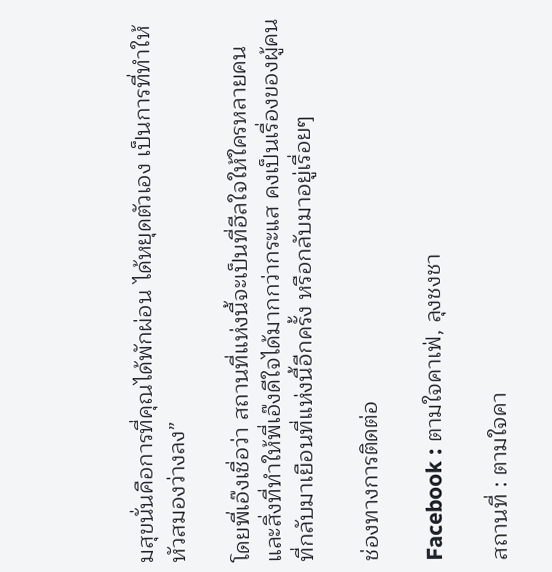มสุขนั่นคือการที่คุณได้พักผ่อน ได้หยุดตัวเอง เป็นการที่ทำให้หัวสมองว่างลง”

โดยพี่เอ๊งเชื่อว่า สถานที่แห่งนี้จะเป็นที่ฮีลใจให้ใครหลายคน และสิ่งที่ทำให้พี่เอ๊งดีใจได้มากกว่ากระแส คงเป็นเรื่องของผู้คนที่กลับมาเยือนที่แห่งนี้อีกครั้ง หรือกลับมาอยู่เรื่อยๆ

ช่องทางการติดต่อ

Facebook : ตามใจคาเฟ่, ลุงชงชา

สถานที่ : ตามใจคา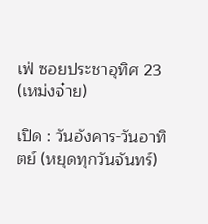เฟ่ ซอยประชาอุทิศ 23 (เหม่งจ๋าย)

เปิด : วันอังคาร-วันอาทิตย์ (หยุดทุกวันจันทร์)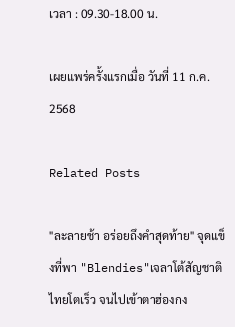เวลา : 09.30-18.00 น.

เผยแพร่ครั้งแรกเมื่อ วันที่ 11 ก.ค. 2568

Related Posts

"ละลายช้า อร่อยถึงคำสุดท้าย" จุดแข็งที่พา "Blendies"เจลาโต้สัญชาติไทยโตเร็ว จนไปเข้าตาฮ่องกง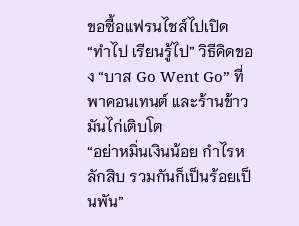ขอซื้อแฟรนไชส์ไปเปิด
“ทำไป เรียนรู้ไป” วิธีคิดของ “บาส Go Went Go” ที่พาคอนเทนต์ และร้านข้าวมันไก่เติบโต
“อย่าหมิ่นเงินน้อย กำไรหลักสิบ รวมกันก็เป็นร้อยเป็นพัน”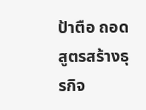ป้าตือ ถอดสูตรสร้างธุรกิจ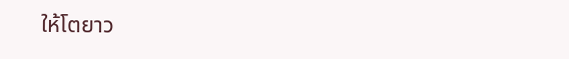ให้โตยาว